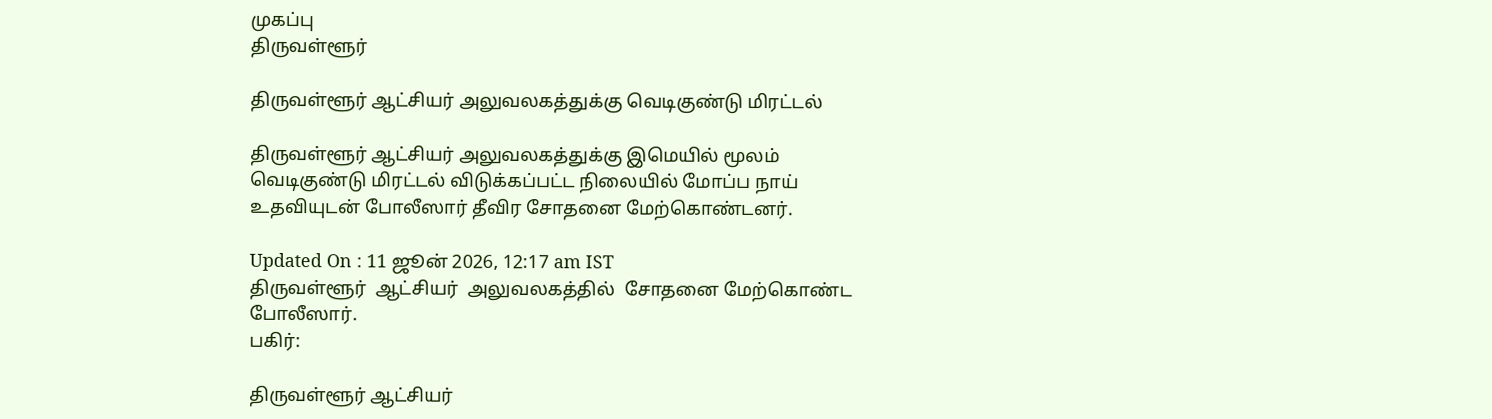முகப்பு
திருவள்ளூர்

திருவள்ளூர் ஆட்சியர் அலுவலகத்துக்கு வெடிகுண்டு மிரட்டல்

திருவள்ளூர் ஆட்சியர் அலுவலகத்துக்கு இமெயில் மூலம் வெடிகுண்டு மிரட்டல் விடுக்கப்பட்ட நிலையில் மோப்ப நாய் உதவியுடன் போலீஸார் தீவிர சோதனை மேற்கொண்டனர்.

Updated On : 11 ஜூன் 2026, 12:17 am IST
திருவள்ளூர்  ஆட்சியர்  அலுவலகத்தில்  சோதனை மேற்கொண்ட போலீஸார்.
பகிர்:

திருவள்ளூர் ஆட்சியர்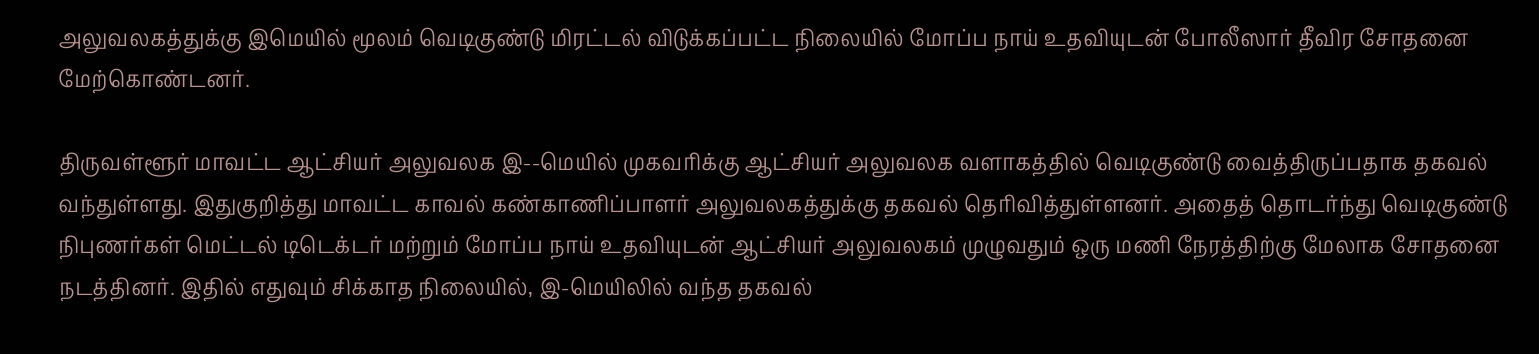அலுவலகத்துக்கு இமெயில் மூலம் வெடிகுண்டு மிரட்டல் விடுக்கப்பட்ட நிலையில் மோப்ப நாய் உதவியுடன் போலீஸார் தீவிர சோதனை மேற்கொண்டனர்.

திருவள்ளூர் மாவட்ட ஆட்சியர் அலுவலக இ--மெயில் முகவரிக்கு ஆட்சியர் அலுவலக வளாகத்தில் வெடிகுண்டு வைத்திருப்பதாக தகவல் வந்துள்ளது. இதுகுறித்து மாவட்ட காவல் கண்காணிப்பாளர் அலுவலகத்துக்கு தகவல் தெரிவித்துள்ளனர். அதைத் தொடர்ந்து வெடிகுண்டு நிபுணர்கள் மெட்டல் டிடெக்டர் மற்றும் மோப்ப நாய் உதவியுடன் ஆட்சியர் அலுவலகம் முழுவதும் ஒரு மணி நேரத்திற்கு மேலாக சோதனை நடத்தினர். இதில் எதுவும் சிக்காத நிலையில், இ-மெயிலில் வந்த தகவல்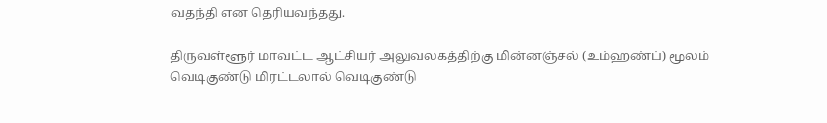வதந்தி என தெரியவந்தது.

திருவள்ளூர் மாவட்ட ஆட்சியர் அலுவலகத்திற்கு மின்னஞ்சல் (உம்ஹண்ப்) மூலம் வெடிகுண்டு மிரட்டலால் வெடிகுண்டு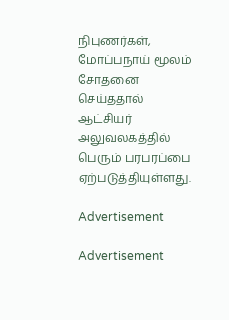நிபுணர்கள், மோப்பநாய் மூலம் சோதனை செய்ததால் ஆட்சியர் அலுவலகத்தில் பெரும் பரபரப்பை ஏற்படுத்தியுள்ளது.

Advertisement

Advertisement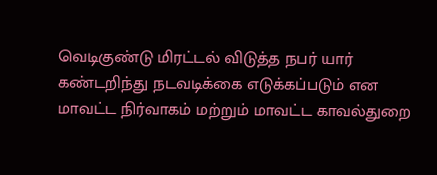வெடிகுண்டு மிரட்டல் விடுத்த நபர் யார் கண்டறிந்து நடவடிக்கை எடுக்கப்படும் என மாவட்ட நிர்வாகம் மற்றும் மாவட்ட காவல்துறை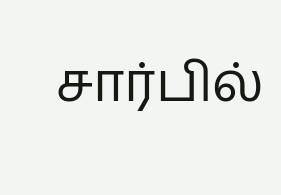சார்பில்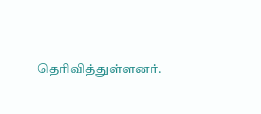தெரிவித்துள்ளனர்.